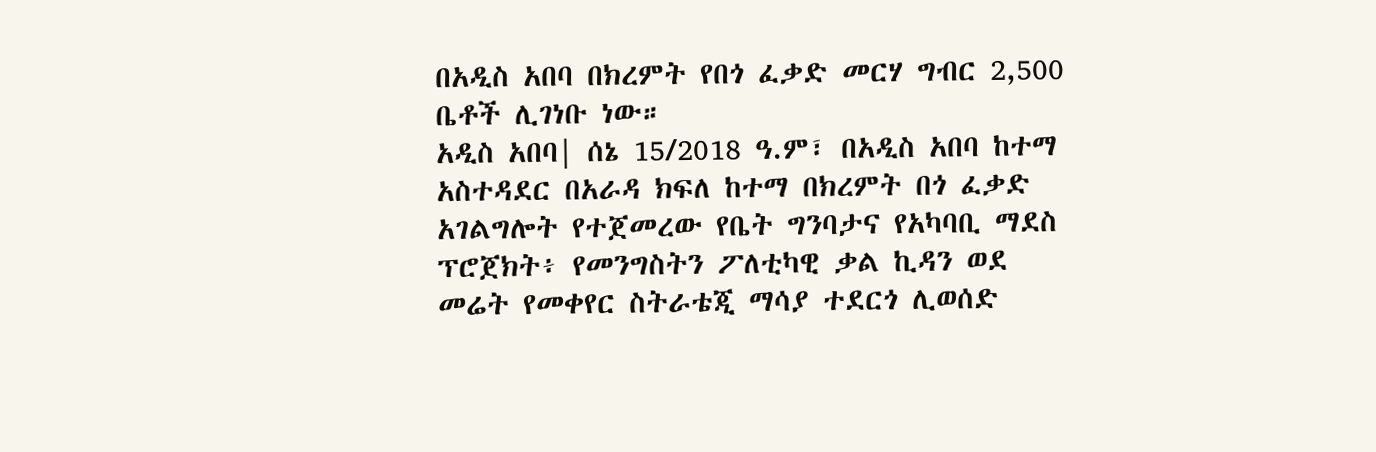በአዲስ አበባ በክረምት የበጎ ፈቃድ መርሃ ግብር 2,500 ቤቶች ሊገነቡ ነው።
አዲስ አበባ| ሰኔ 15/2018 ዓ.ም፣ በአዲስ አበባ ከተማ አስተዳደር በአራዳ ክፍለ ከተማ በክረምት በጎ ፈቃድ አገልግሎት የተጀመረው የቤት ግንባታና የአካባቢ ማደስ ፕሮጀክት፥ የመንግስትን ፖለቲካዊ ቃል ኪዳን ወደ መሬት የመቀየር ስትራቴጂ ማሳያ ተደርጎ ሊወሰድ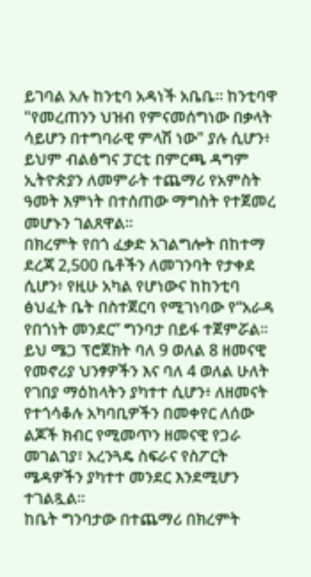ይገባል አሉ ከንቲባ አዳነች አቤቤ። ከንቲባዋ "የመረጠንን ህዝብ የምናመሰግነው በቃላት ሳይሆን በተግባራዊ ምላሽ ነው" ያሉ ሲሆን፥ ይህም ብልፅግና ፓርቲ በምርጫ ዳግም ኢትዮጵያን ለመምራት ተጨማሪ የአምስት ዓመት እምነት በተሰጠው ማግስት የተጀመረ መሆኑን ገልጸዋል።
በክረምት የበጎ ፈቃድ አገልግሎት በከተማ ደረጃ 2,500 ቤቶችን ለመገንባት የታቀደ ሲሆን፥ የዚሁ አካል የሆነውና ከከንቲባ ፅህፈት ቤት በስተጀርባ የሚገነባው የ“አራዳ የበጎነት መንደር” ግንባታ በይፋ ተጀምሯል። ይህ ሜጋ ፕሮጀክት ባለ 9 ወለል 8 ዘመናዊ የመኖሪያ ህንፃዎችን እና ባለ 4 ወለል ሁለት የገበያ ማዕከላትን ያካተተ ሲሆን፥ ለዘመናት የተጎሳቆሉ አካባቢዎችን በመቀየር ለሰው ልጆች ክብር የሚመጥን ዘመናዊ የጋራ መገልገያ፣ አረንጓዴ ስፍራና የስፖርት ሜዳዎችን ያካተተ መንደር እንደሚሆን ተገልጿል።
ከቤት ግንባታው በተጨማሪ በክረምት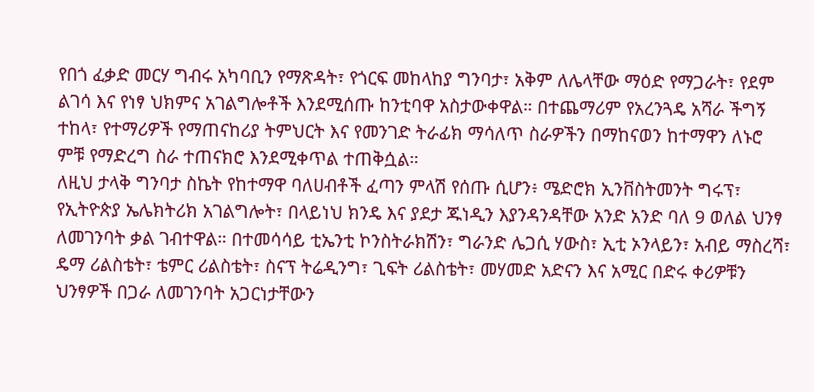የበጎ ፈቃድ መርሃ ግብሩ አካባቢን የማጽዳት፣ የጎርፍ መከላከያ ግንባታ፣ አቅም ለሌላቸው ማዕድ የማጋራት፣ የደም ልገሳ እና የነፃ ህክምና አገልግሎቶች እንደሚሰጡ ከንቲባዋ አስታውቀዋል። በተጨማሪም የአረንጓዴ አሻራ ችግኝ ተከላ፣ የተማሪዎች የማጠናከሪያ ትምህርት እና የመንገድ ትራፊክ ማሳለጥ ስራዎችን በማከናወን ከተማዋን ለኑሮ ምቹ የማድረግ ስራ ተጠናክሮ እንደሚቀጥል ተጠቅሷል።
ለዚህ ታላቅ ግንባታ ስኬት የከተማዋ ባለሀብቶች ፈጣን ምላሽ የሰጡ ሲሆን፥ ሜድሮክ ኢንቨስትመንት ግሩፕ፣ የኢትዮጵያ ኤሌክትሪክ አገልግሎት፣ በላይነህ ክንዴ እና ያደታ ጁነዲን እያንዳንዳቸው አንድ አንድ ባለ 9 ወለል ህንፃ ለመገንባት ቃል ገብተዋል። በተመሳሳይ ቲኤንቲ ኮንስትራክሽን፣ ግራንድ ሌጋሲ ሃውስ፣ ኢቲ ኦንላይን፣ አብይ ማስረሻ፣ ዴማ ሪልስቴት፣ ቴምር ሪልስቴት፣ ስናፕ ትሬዲንግ፣ ጊፍት ሪልስቴት፣ መሃመድ አድናን እና አሚር በድሩ ቀሪዎቹን ህንፃዎች በጋራ ለመገንባት አጋርነታቸውን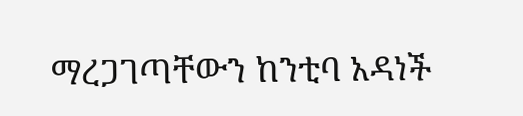ማረጋገጣቸውን ከንቲባ አዳነች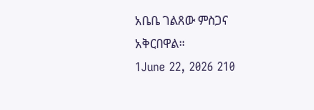አቤቤ ገልጸው ምስጋና አቅርበዋል።
1June 22, 2026 210